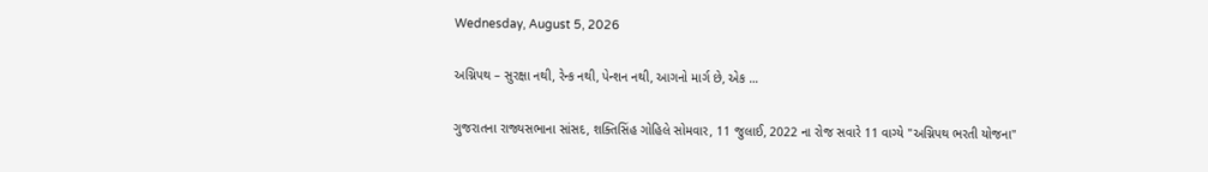Wednesday, August 5, 2026

અગ્નિપથ – સુરક્ષા નથી, રેન્ક નથી, પેન્શન નથી, આગનો માર્ગ છે, એક ...

ગુજરાતના રાજ્યસભાના સાંસદ, શક્તિસિંહ ગોહિલે સોમવાર, 11 જુલાઈ, 2022 ના રોજ સવારે 11 વાગ્યે "અગ્નિપથ ભરતી યોજના"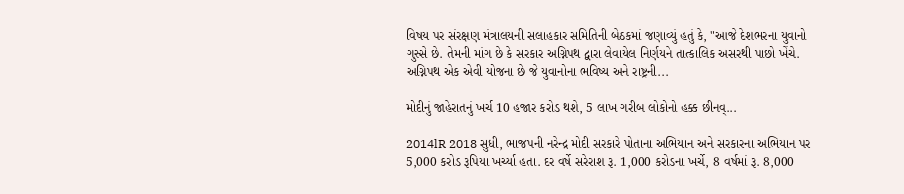વિષય પર સંરક્ષણ મંત્રાલયની સલાહકાર સમિતિની બેઠકમાં જણાવ્યું હતું કે, "આજે દેશભરના યુવાનો ગુસ્સે છે. તેમની માંગ છે કે સરકાર અગ્નિપથ દ્વારા લેવાયેલ નિર્ણયને તાત્કાલિક અસરથી પાછો ખેંચે. અગ્નિપથ એક એવી યોજના છે જે યુવાનોના ભવિષ્ય અને રાષ્ટ્રની...

મોદીનું જાહેરાતનું ખર્ચ 10 હજાર કરોડ થશે, 5 લાખ ગરીબ લોકોનો હક્ક છીનવ્...

2014lR 2018 સુધી, ભાજપની નરેન્દ્ર મોદી સરકારે પોતાના અભિયાન અને સરકારના અભિયાન પર 5,000 કરોડ રૂપિયા ખર્ચ્યા હતા. દર વર્ષે સરેરાશ રૂ. 1,000 કરોડના ખર્ચે, 8 વર્ષમાં રૂ. 8,000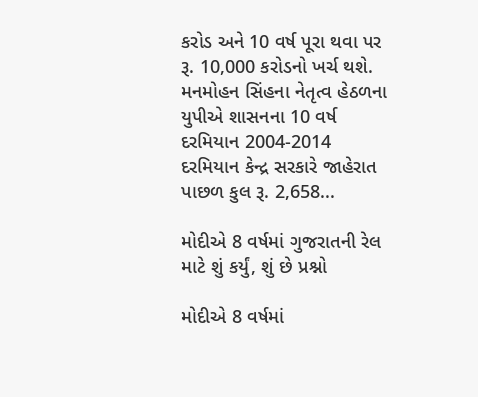કરોડ અને 10 વર્ષ પૂરા થવા પર રૂ. 10,000 કરોડનો ખર્ચ થશે. મનમોહન સિંહના નેતૃત્વ હેઠળના યુપીએ શાસનના 10 વર્ષ દરમિયાન 2004-2014 દરમિયાન કેન્દ્ર સરકારે જાહેરાત પાછળ કુલ રૂ. 2,658...

મોદીએ 8 વર્ષમાં ગુજરાતની રેલ માટે શું કર્યું, શું છે પ્રશ્નો

મોદીએ 8 વર્ષમાં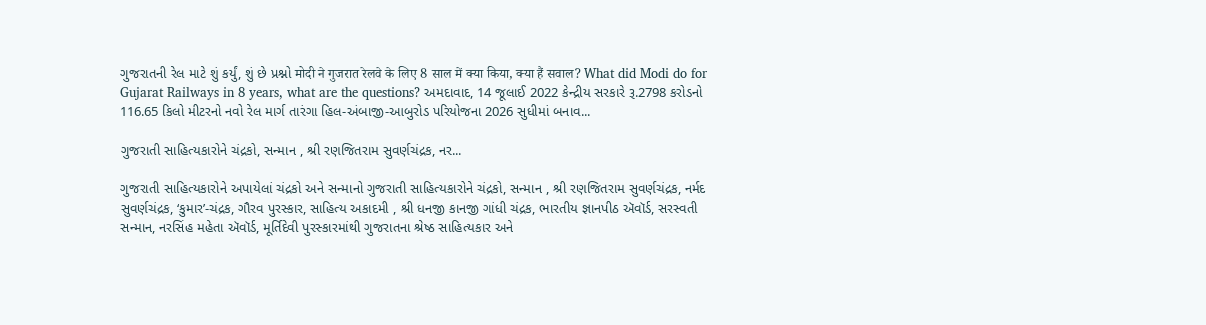ગુજરાતની રેલ માટે શું કર્યું, શું છે પ્રશ્નો मोदी ने गुजरात रेलवे के लिए 8 साल में क्या किया, क्या हैं सवाल? What did Modi do for Gujarat Railways in 8 years, what are the questions? અમદાવાદ, 14 જૂલાઈ 2022 કેન્દ્રીય સરકારે રૂ.2798 કરોડનો 116.65 કિલો મીટરનો નવો રેલ માર્ગ તારંગા હિલ-અંબાજી-આબુરોડ પરિયોજના 2026 સુધીમાં બનાવ...

ગુજરાતી સાહિત્યકારોને ચંદ્રકો, સન્માન , શ્રી રણજિતરામ સુવર્ણચંદ્રક, નર...

ગુજરાતી સાહિત્યકારોને અપાયેલાં ચંદ્રકો અને સન્માનો ગુજરાતી સાહિત્યકારોને ચંદ્રકો, સન્માન , શ્રી રણજિતરામ સુવર્ણચંદ્રક, નર્મદ સુવર્ણચંદ્રક, ‘કુમાર’-ચંદ્રક, ગૌરવ પુરસ્કાર, સાહિત્ય અકાદમી , શ્રી ધનજી કાનજી ગાંધી ચંદ્રક, ભારતીય જ્ઞાનપીઠ ઍવૉર્ડ, સરસ્વતી સન્માન, નરસિંહ મહેતા ઍવૉર્ડ, મૂર્તિદેવી પુરસ્કારમાંથી ગુજરાતના શ્રેષ્ઠ સાહિત્યકાર અને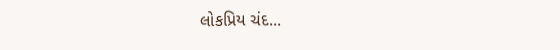લોકપ્રિય ચંદ...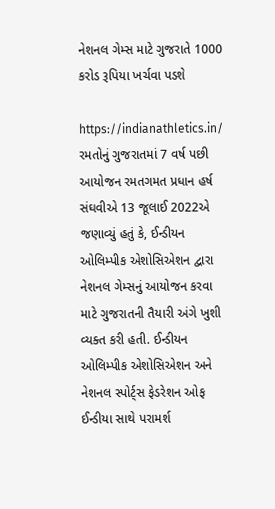નેશનલ ગેમ્સ માટે ગુજરાતે 1000 કરોડ રૂપિયા ખર્ચવા પડશે

https://indianathletics.in/ રમતોનું ગુજરાતમાં 7 વર્ષ પછી આયોજન રમતગમત પ્રધાન હર્ષ સંઘવીએ 13 જૂલાઈ 2022એ જણાવ્યું હતું કે, ઈન્ડીયન ઓલિમ્પીક એશોસિએશન દ્વારા નેશનલ ગેમ્સનું આયોજન કરવા માટે ગુજરાતની તૈયારી અંગે ખુશી વ્યક્ત કરી હતી. ઈન્ડીયન ઓલિમ્પીક એશોસિએશન અને નેશનલ સ્પોર્ટ્સ ફેડરેશન ઓફ ઈન્ડીયા સાથે પરામર્શ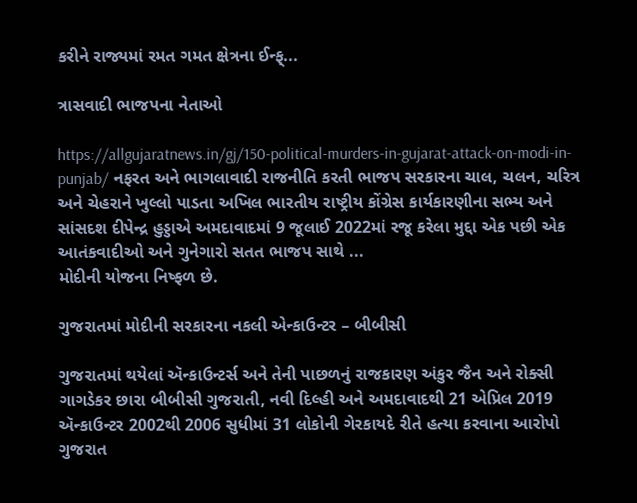કરીને રાજ્યમાં રમત ગમત ક્ષેત્રના ઈન્ફ્...

ત્રાસવાદી ભાજપના નેતાઓ

https://allgujaratnews.in/gj/150-political-murders-in-gujarat-attack-on-modi-in-punjab/ નફરત અને ભાગલાવાદી રાજનીતિ કરતી ભાજપ સરકારના ચાલ, ચલન, ચરિત્ર અને ચેહરાને ખુલ્લો પાડતા અખિલ ભારતીય રાષ્ટ્રીય કોંગ્રેસ કાર્યકારણીના સભ્ય અને સાંસદશ દીપેન્દ્ર હુડ્ડાએ અમદાવાદમાં 9 જૂલાઈ 2022માં રજૂ કરેલા મુદ્દા એક પછી એક આતંકવાદીઓ અને ગુનેગારો સતત ભાજપ સાથે ...
મોદીની યોજના નિષ્ફળ છે.

ગુજરાતમાં મોદીની સરકારના નકલી એન્કાઉન્ટર – બીબીસી

ગુજરાતમાં થયેલાં ઍન્કાઉન્ટર્સ અને તેની પાછળનું રાજકારણ અંકુર જૈન અને રોક્સી ગાગડેકર છારા બીબીસી ગુજરાતી, નવી દિલ્હી અને અમદાવાદથી 21 એપ્રિલ 2019 ઍન્કાઉન્ટર 2002થી 2006 સુધીમાં 31 લોકોની ગેરકાયદે રીતે હત્યા કરવાના આરોપો ગુજરાત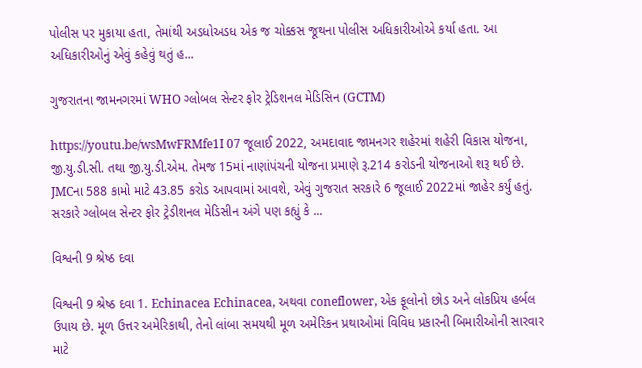પોલીસ પર મુકાયા હતા, તેમાંથી અડધોઅડધ એક જ ચોક્કસ જૂથના પોલીસ અધિકારીઓએ કર્યા હતા. આ અધિકારીઓનું એવું કહેવું થતું હ...

ગુજરાતના જામનગરમાં WHO ગ્લોબલ સેન્ટર ફોર ટ્રેડિશનલ મેડિસિન (GCTM)

https://youtu.be/wsMwFRMfe1I 07 જૂલાઈ 2022, અમદાવાદ જામનગર શહેરમાં શહેરી વિકાસ યોજના, જી.યુ.ડી.સી. તથા જી.યુ.ડી.એમ. તેમજ 15માં નાણાંપંચની યોજના પ્રમાણે રૂ.214 કરોડની યોજનાઓ શરૂ થઈ છે. JMCના 588 કામો માટે 43.85 કરોડ આપવામાં આવશે, એવું ગુજરાત સરકારે 6 જૂલાઈ 2022માં જાહેર કર્યું હતું. સરકારે ગ્લોબલ સેન્ટર ફોર ટ્રેડીશનલ મેડિસીન અંગે પણ કહ્યું કે ...

વિશ્વની 9 શ્રેષ્ઠ દવા

વિશ્વની 9 શ્રેષ્ઠ દવા 1. Echinacea Echinacea, અથવા coneflower, એક ફૂલોનો છોડ અને લોકપ્રિય હર્બલ ઉપાય છે. મૂળ ઉત્તર અમેરિકાથી, તેનો લાંબા સમયથી મૂળ અમેરિકન પ્રથાઓમાં વિવિધ પ્રકારની બિમારીઓની સારવાર માટે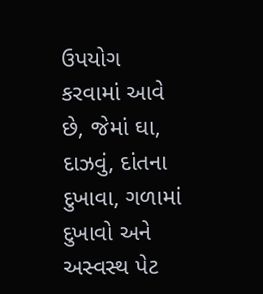ઉપયોગ કરવામાં આવે છે, જેમાં ઘા, દાઝવું, દાંતના દુખાવા, ગળામાં દુખાવો અને અસ્વસ્થ પેટ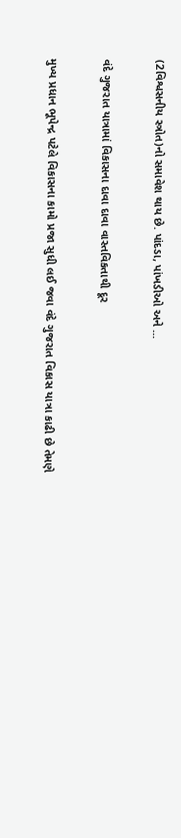(2વિશ્વસનીય સ્ત્રોત)નો સમાવેશ થાય છે. પાંદડા, પાંખડીઓ અને ...

વંદે ગુજરાત યાત્રામાં વિકાસના દાવા દાવા વાસ્તવિકતાથી દૂર

મુખ્ય પ્રધાન ભૂપેન્દ્ર પટેલે વિકાસના કામો પ્રજા સુધી લઈ જવા વંદે ગુજરાત વિકાસ યાત્રા કાઢી છે તેમણે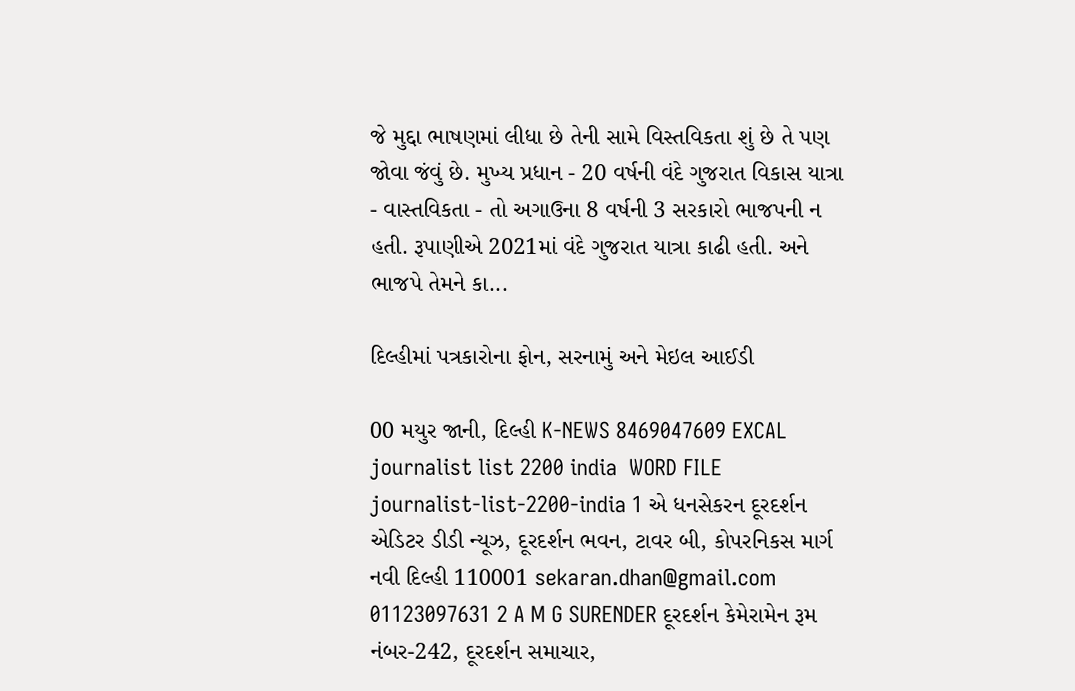જે મુદ્દા ભાષણમાં લીધા છે તેની સામે વિસ્તવિકતા શું છે તે પણ જોવા જંવું છે. મુખ્ય પ્રધાન - 20 વર્ષની વંદે ગુજરાત વિકાસ યાત્રા - વાસ્તવિકતા - તો અગાઉના 8 વર્ષની 3 સરકારો ભાજપની ન હતી. રૂપાણીએ 2021માં વંદે ગુજરાત યાત્રા કાઢી હતી. અને ભાજપે તેમને કા...

દિલ્હીમાં પત્રકારોના ફોન, સરનામું અને મેઇલ આઈડી

00 મયુર જાની, દિલ્હી K-NEWS 8469047609 EXCAL journalist list 2200 india  WORD FILE journalist-list-2200-india 1 એ ધનસેકરન દૂરદર્શન એડિટર ડીડી ન્યૂઝ, દૂરદર્શન ભવન, ટાવર બી, કોપરનિકસ માર્ગ નવી દિલ્હી 110001 sekaran.dhan@gmail.com 01123097631 2 A M G SURENDER દૂરદર્શન કેમેરામેન રૂમ નંબર-242, દૂરદર્શન સમાચાર,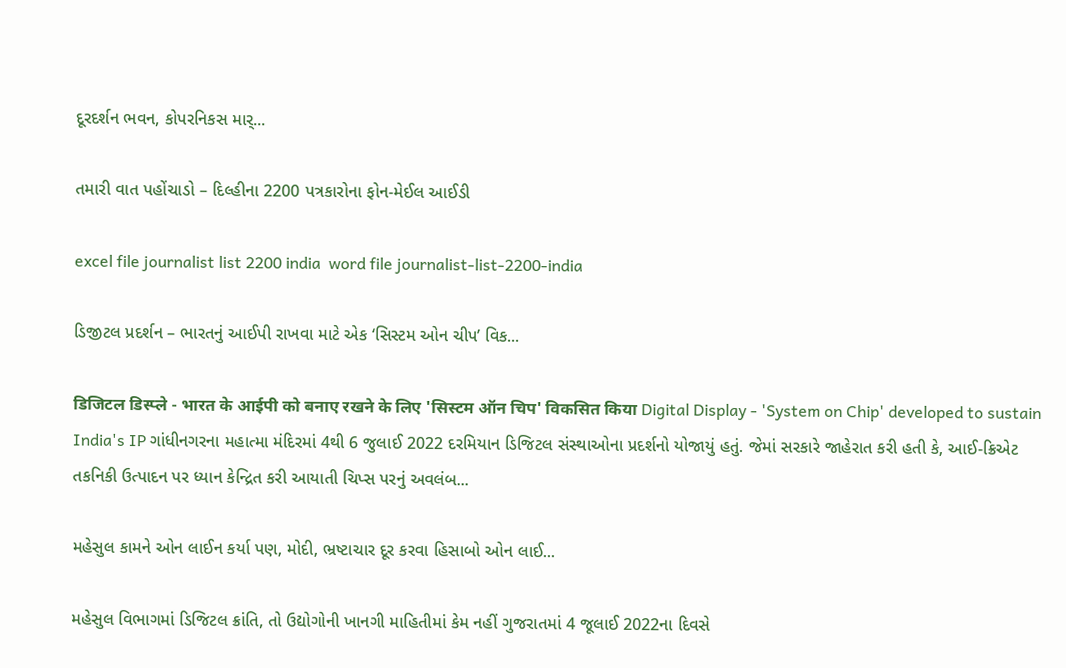દૂરદર્શન ભવન, કોપરનિકસ માર્...

તમારી વાત પહોંચાડો – દિલ્હીના 2200 પત્રકારોના ફોન-મેઈલ આઈડી

excel file journalist list 2200 india  word file journalist-list-2200-india

ડિજીટલ પ્રદર્શન – ભારતનું આઈપી રાખવા માટે એક ‘સિસ્ટમ ઓન ચીપ’ વિક...

डिजिटल डिस्प्ले - भारत के आईपी को बनाए रखने के लिए 'सिस्टम ऑन चिप' विकसित किया Digital Display - 'System on Chip' developed to sustain India's IP ગાંધીનગરના મહાત્મા મંદિરમાં 4થી 6 જુલાઈ 2022 દરમિયાન ડિજિટલ સંસ્થાઓના પ્રદર્શનો યોજાયું હતું. જેમાં સરકારે જાહેરાત કરી હતી કે, આઈ-ક્રિએટ તકનિકી ઉત્પાદન પર ધ્યાન કેન્દ્રિત કરી આયાતી ચિપ્સ પરનું અવલંબ...

મહેસુલ કામને ઓન લાઈન કર્યા પણ, મોદી, ભ્રષ્ટાચાર દૂર કરવા હિસાબો ઓન લાઈ...

મહેસુલ વિભાગમાં ડિજિટલ ક્રાંતિ, તો ઉદ્યોગોની ખાનગી માહિતીમાં કેમ નહીં ગુજરાતમાં 4 જૂલાઈ 2022ના દિવસે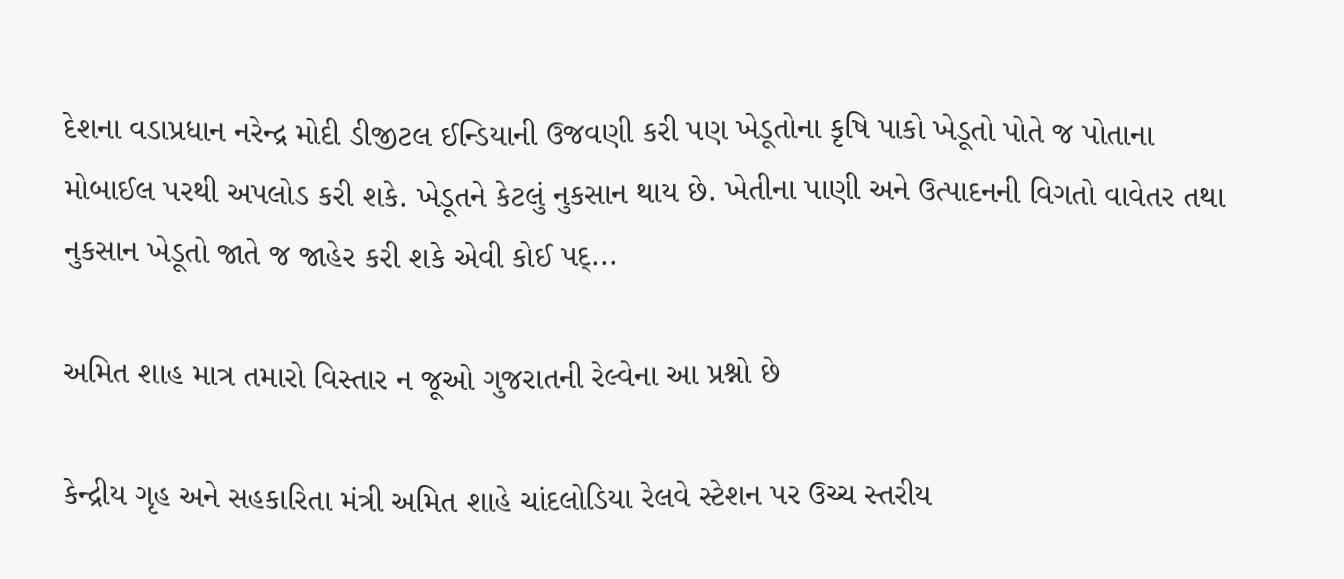દેશના વડાપ્રધાન નરેન્દ્ર મોદી ડીજીટલ ઈન્ડિયાની ઉજવણી કરી પણ ખેડૂતોના કૃષિ પાકો ખેડૂતો પોતે જ પોતાના મોબાઈલ પરથી અપલોડ કરી શકે. ખેડૂતને કેટલું નુકસાન થાય છે. ખેતીના પાણી અને ઉત્પાદનની વિગતો વાવેતર તથા નુકસાન ખેડૂતો જાતે જ જાહેર કરી શકે એવી કોઈ પદ્...

અમિત શાહ માત્ર તમારો વિસ્તાર ન જૂઓ ગુજરાતની રેલ્વેના આ પ્રશ્નો છે

કેન્દ્રીય ગૃહ અને સહકારિતા મંત્રી અમિત શાહે ચાંદલોડિયા રેલવે સ્ટેશન પર ઉચ્ચ સ્તરીય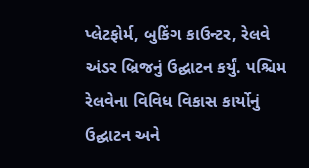પ્લેટફોર્મ, બુકિંગ કાઉન્ટર, રેલવે અંડર બ્રિજનું ઉદ્ઘાટન કર્યું. પશ્ચિમ રેલવેના વિવિધ વિકાસ કાર્યોનું ઉદ્ઘાટન અને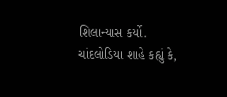શિલાન્યાસ કર્યો. ચાંદલોડિયા શાહે કહ્યું કે,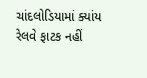ચાંદલોડિયામાં ક્યાંય રેલવે ફાટક નહીં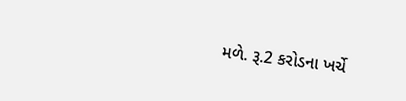મળે. રૂ.2 કરોડના ખર્ચે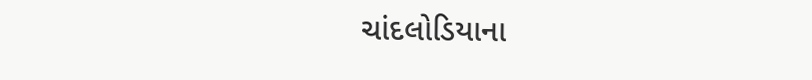ચાંદલોડિયાના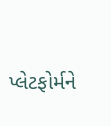પ્લેટફોર્મને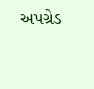અપગ્રેડ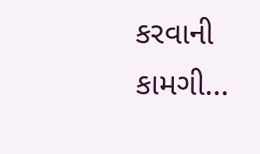કરવાની કામગી...